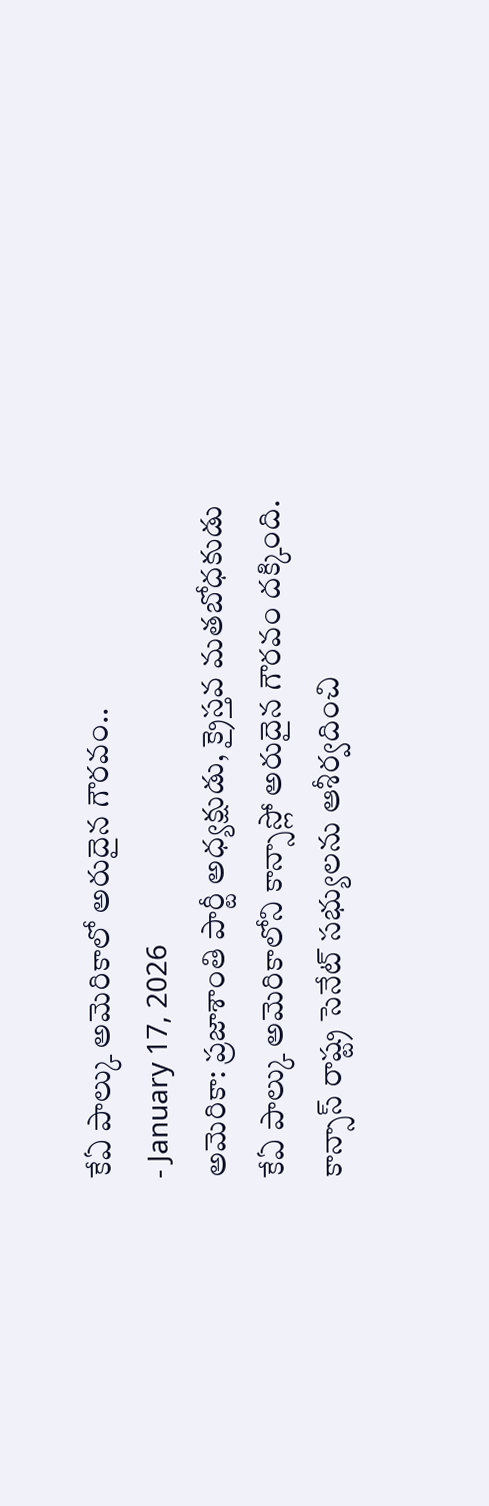కేఏ పాల్కు అమెరికాలో అరుదైన గౌరవం..
- January 17, 2026
అమెరికా: ప్రజాశాంతి పార్టీ అధ్యక్షుడు, క్రైస్తవ మతబోధకుడు కేఏ పాల్కు అమెరికాలోని కాన్సాస్లో అరుదైన గౌరవం దక్కింది. కాన్సాస్ రాష్ట్ర సెనేట్ సభ్యులను ఆశీర్వదించి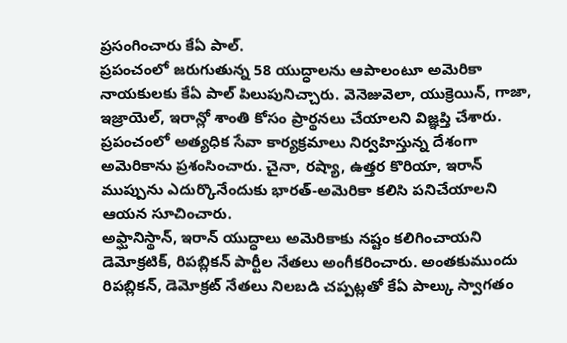ప్రసంగించారు కేఏ పాల్.
ప్రపంచంలో జరుగుతున్న 58 యుద్ధాలను ఆపాలంటూ అమెరికా నాయకులకు కేఏ పాల్ పిలుపునిచ్చారు. వెనెజువెలా, యుక్రెయిన్, గాజా, ఇజ్రాయెల్, ఇరాన్లో శాంతి కోసం ప్రార్థనలు చేయాలని విజ్ఞప్తి చేశారు.
ప్రపంచంలో అత్యధిక సేవా కార్యక్రమాలు నిర్వహిస్తున్న దేశంగా అమెరికాను ప్రశంసించారు. చైనా, రష్యా, ఉత్తర కొరియా, ఇరాన్ ముప్పును ఎదుర్కొనేందుకు భారత్-అమెరికా కలిసి పనిచేయాలని ఆయన సూచించారు.
అఫ్ఘానిస్థాన్, ఇరాన్ యుద్ధాలు అమెరికాకు నష్టం కలిగించాయని డెమోక్రటిక్, రిపబ్లికన్ పార్టీల నేతలు అంగీకరించారు. అంతకుముందు రిపబ్లికన్, డెమోక్రట్ నేతలు నిలబడి చప్పట్లతో కేఏ పాల్కు స్వాగతం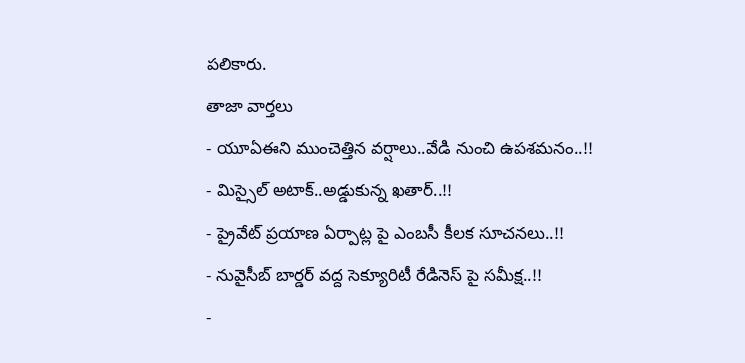పలికారు.
తాజా వార్తలు
- యూఏఈని ముంచెత్తిన వర్షాలు..వేడి నుంచి ఉపశమనం..!!
- మిస్సైల్ అటాక్..అడ్డుకున్న ఖతార్..!!
- ప్రైవేట్ ప్రయాణ ఏర్పాట్ల పై ఎంబసీ కీలక సూచనలు..!!
- నువైసీబ్ బార్డర్ వద్ద సెక్యూరిటీ రేడినెస్ పై సమీక్ష..!!
-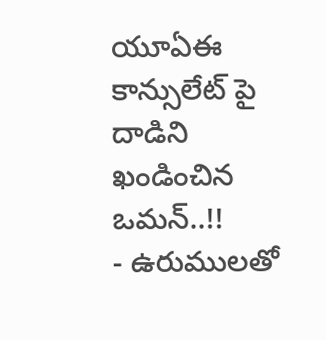యూఏఈ కాన్సులేట్ పై దాడిని ఖండించిన ఒమన్..!!
- ఉరుములతో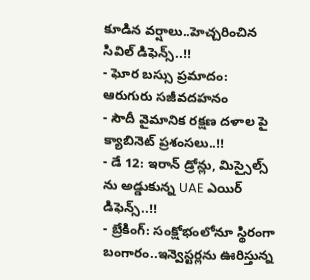కూడిన వర్షాలు..హెచ్చరించిన సివిల్ డిఫెన్స్..!!
- ఘోర బస్సు ప్రమాదం: ఆరుగురు సజీవదహనం
- సౌదీ వైమానిక రక్షణ దళాల పై క్యాబినెట్ ప్రశంసలు..!!
- డే 12: ఇరాన్ డ్రోన్లు, మిస్సైల్స్ ను అడ్డుకున్న UAE ఎయిర్ డిఫెన్స్..!!
- బ్రేకింగ్: సంక్షోభంలోనూ స్థిరంగా బంగారం..ఇన్వెస్టర్లను ఊరిస్తున్న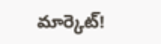మార్కెట్!